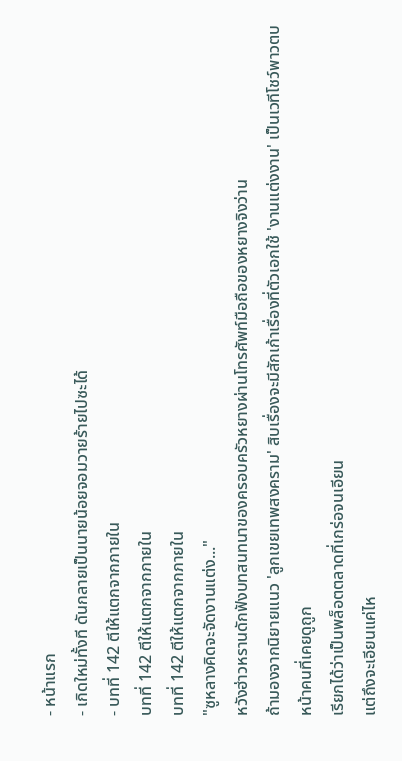- หน้าแรก
- เกิดใหม่ทั้งที ดันกลายเป็นนายน้อยจอมวายร้ายไปซะได้
- บทที่ 142 ตีให้แตกจากภายใน
บทที่ 142 ตีให้แตกจากภายใน
บทที่ 142 ตีให้แตกจากภายใน
"ซูหลางคิดจะจัดงานแต่ง..."
หวังฮ่าวหรานดักฟังบทสนทนาของครอบครัวหยางผ่านโทรศัพท์มือถือของหยางจิงว่าน
ถ้ามองจากนิยายแนว 'ลูกเขยเทพสงคราม' สิบเรื่องจะมีสักเก้าเรื่องที่ตัวเอกใช้ 'งานแต่งงาน' เป็นเวทีโชว์พาวตบหน้าคนที่เคยดูถูก
เรียกได้ว่าเป็นพล็อตตลาดที่เกร่อจนเอียน
แต่ถึงจะเอียนแค่ไห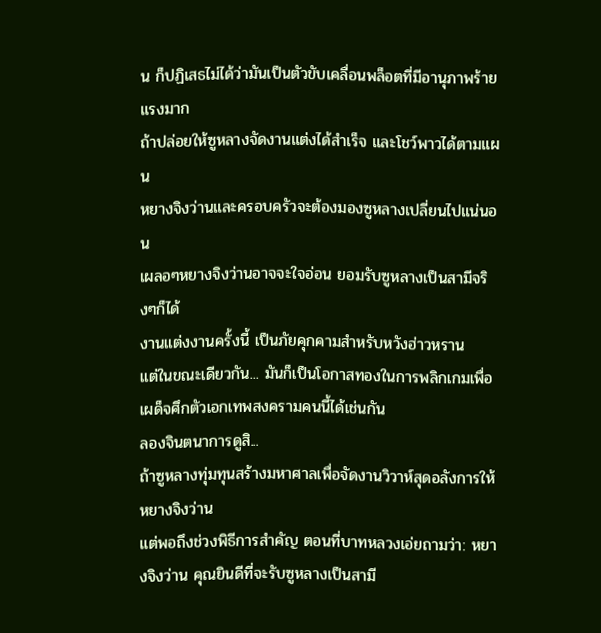น ก็ปฏิเสธไม่ได้ว่ามันเป็นตัวขับเคลื่อนพล็อตที่มีอานุภาพร้ายแรงมาก
ถ้าปล่อยให้ซูหลางจัดงานแต่งได้สำเร็จ และโชว์พาวได้ตามแผน
หยางจิงว่านและครอบครัวจะต้องมองซูหลางเปลี่ยนไปแน่นอน
เผลอๆหยางจิงว่านอาจจะใจอ่อน ยอมรับซูหลางเป็นสามีจริงๆก็ได้
งานแต่งงานครั้งนี้ เป็นภัยคุกคามสำหรับหวังฮ่าวหราน
แต่ในขณะเดียวกัน... มันก็เป็นโอกาสทองในการพลิกเกมเพื่อเผด็จศึกตัวเอกเทพสงครามคนนี้ได้เช่นกัน
ลองจินตนาการดูสิ...
ถ้าซูหลางทุ่มทุนสร้างมหาศาลเพื่อจัดงานวิวาห์สุดอลังการให้หยางจิงว่าน
แต่พอถึงช่วงพิธีการสำคัญ ตอนที่บาทหลวงเอ่ยถามว่า: หยางจิงว่าน คุณยินดีที่จะรับซูหลางเป็นสามี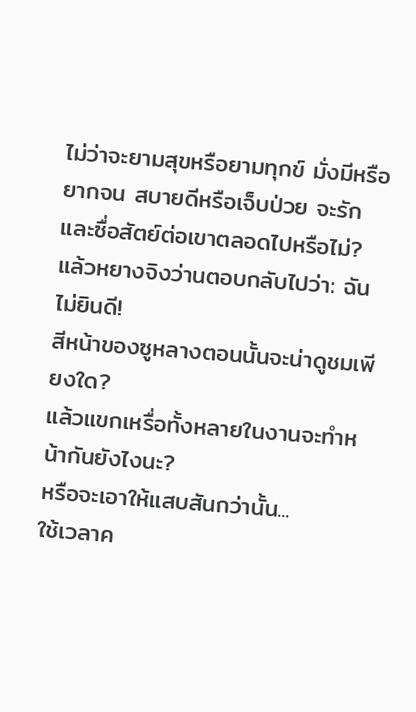ไม่ว่าจะยามสุขหรือยามทุกข์ มั่งมีหรือยากจน สบายดีหรือเจ็บป่วย จะรักและซื่อสัตย์ต่อเขาตลอดไปหรือไม่?
แล้วหยางจิงว่านตอบกลับไปว่า: ฉันไม่ยินดี!
สีหน้าของซูหลางตอนนั้นจะน่าดูชมเพียงใด?
แล้วแขกเหรื่อทั้งหลายในงานจะทำหน้ากันยังไงนะ?
หรือจะเอาให้แสบสันกว่านั้น...
ใช้เวลาค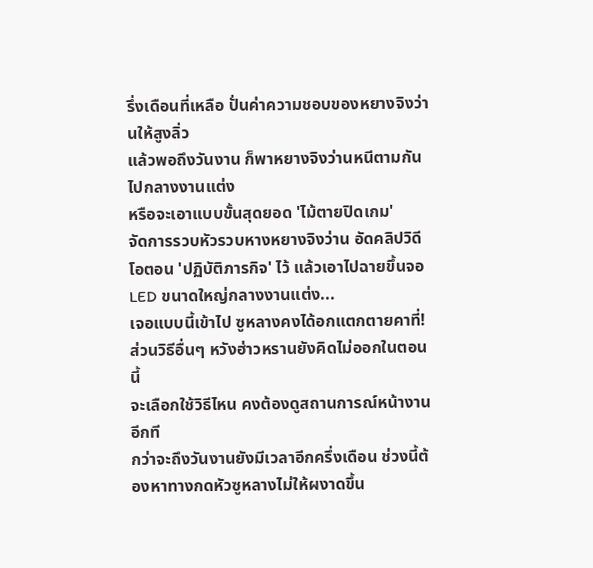รึ่งเดือนที่เหลือ ปั่นค่าความชอบของหยางจิงว่านให้สูงลิ่ว
แล้วพอถึงวันงาน ก็พาหยางจิงว่านหนีตามกันไปกลางงานแต่ง
หรือจะเอาแบบขั้นสุดยอด 'ไม้ตายปิดเกม'
จัดการรวบหัวรวบหางหยางจิงว่าน อัดคลิปวิดีโอตอน 'ปฏิบัติภารกิจ' ไว้ แล้วเอาไปฉายขึ้นจอ LED ขนาดใหญ่กลางงานแต่ง...
เจอแบบนี้เข้าไป ซูหลางคงได้อกแตกตายคาที่!
ส่วนวิธีอื่นๆ หวังฮ่าวหรานยังคิดไม่ออกในตอนนี้
จะเลือกใช้วิธีไหน คงต้องดูสถานการณ์หน้างานอีกที
กว่าจะถึงวันงานยังมีเวลาอีกครึ่งเดือน ช่วงนี้ต้องหาทางกดหัวซูหลางไม่ให้ผงาดขึ้น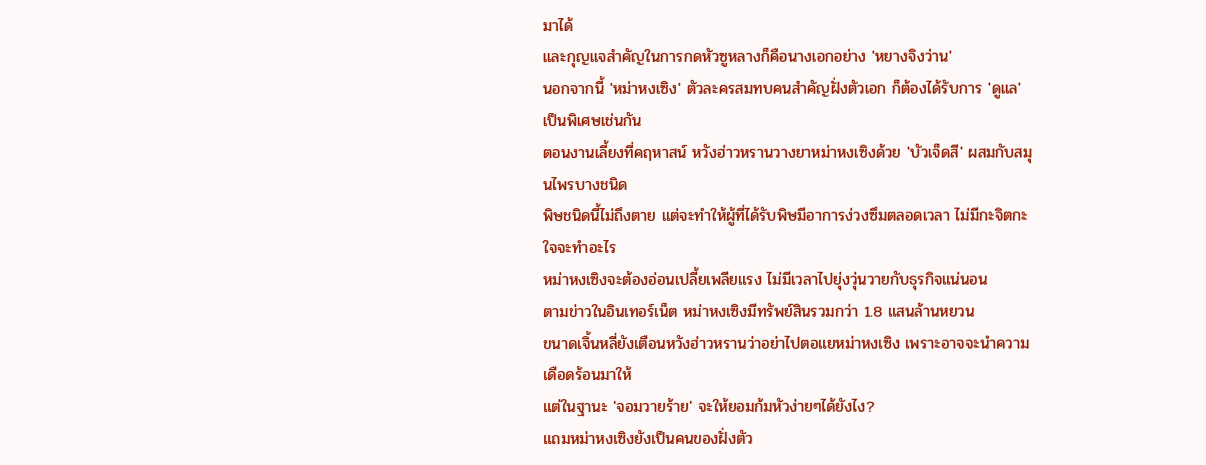มาได้
และกุญแจสำคัญในการกดหัวซูหลางก็คือนางเอกอย่าง 'หยางจิงว่าน'
นอกจากนี้ 'หม่าหงเซิง' ตัวละครสมทบคนสำคัญฝั่งตัวเอก ก็ต้องได้รับการ 'ดูแล' เป็นพิเศษเช่นกัน
ตอนงานเลี้ยงที่คฤหาสน์ หวังฮ่าวหรานวางยาหม่าหงเซิงด้วย 'บัวเจ็ดสี' ผสมกับสมุนไพรบางชนิด
พิษชนิดนี้ไม่ถึงตาย แต่จะทำให้ผู้ที่ได้รับพิษมีอาการง่วงซึมตลอดเวลา ไม่มีกะจิตกะใจจะทำอะไร
หม่าหงเซิงจะต้องอ่อนเปลี้ยเพลียแรง ไม่มีเวลาไปยุ่งวุ่นวายกับธุรกิจแน่นอน
ตามข่าวในอินเทอร์เน็ต หม่าหงเซิงมีทรัพย์สินรวมกว่า 1.8 แสนล้านหยวน
ขนาดเจิ้นหลี่ยังเตือนหวังฮ่าวหรานว่าอย่าไปตอแยหม่าหงเซิง เพราะอาจจะนำความเดือดร้อนมาให้
แต่ในฐานะ 'จอมวายร้าย' จะให้ยอมก้มหัวง่ายๆได้ยังไง?
แถมหม่าหงเซิงยังเป็นคนของฝั่งตัว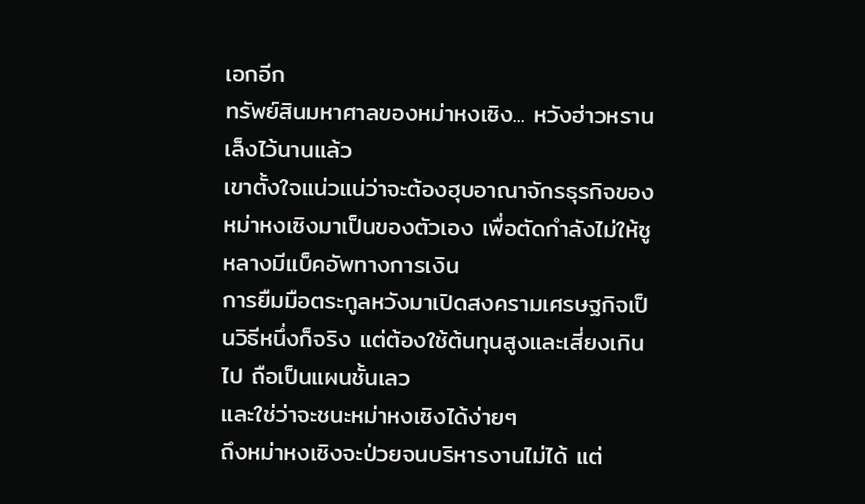เอกอีก
ทรัพย์สินมหาศาลของหม่าหงเซิง... หวังฮ่าวหรานเล็งไว้นานแล้ว
เขาตั้งใจแน่วแน่ว่าจะต้องฮุบอาณาจักรธุรกิจของหม่าหงเซิงมาเป็นของตัวเอง เพื่อตัดกำลังไม่ให้ซูหลางมีแบ็คอัพทางการเงิน
การยืมมือตระกูลหวังมาเปิดสงครามเศรษฐกิจเป็นวิธีหนึ่งก็จริง แต่ต้องใช้ต้นทุนสูงและเสี่ยงเกินไป ถือเป็นแผนชั้นเลว
และใช่ว่าจะชนะหม่าหงเซิงได้ง่ายๆ
ถึงหม่าหงเซิงจะป่วยจนบริหารงานไม่ได้ แต่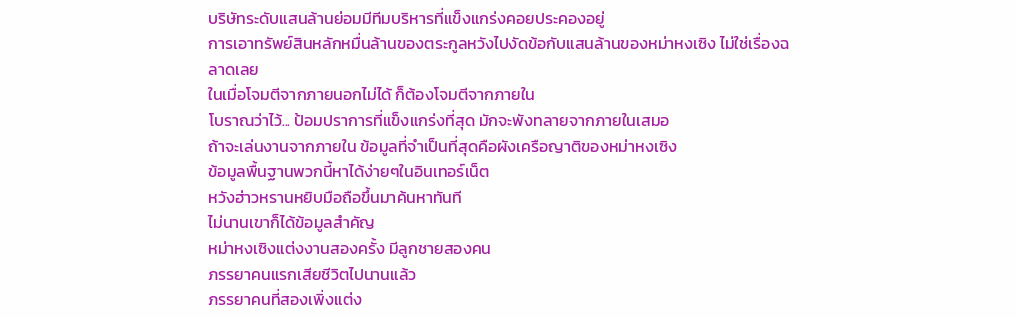บริษัทระดับแสนล้านย่อมมีทีมบริหารที่แข็งแกร่งคอยประคองอยู่
การเอาทรัพย์สินหลักหมื่นล้านของตระกูลหวังไปงัดข้อกับแสนล้านของหม่าหงเซิง ไม่ใช่เรื่องฉลาดเลย
ในเมื่อโจมตีจากภายนอกไม่ได้ ก็ต้องโจมตีจากภายใน
โบราณว่าไว้... ป้อมปราการที่แข็งแกร่งที่สุด มักจะพังทลายจากภายในเสมอ
ถ้าจะเล่นงานจากภายใน ข้อมูลที่จำเป็นที่สุดคือผังเครือญาติของหม่าหงเซิง
ข้อมูลพื้นฐานพวกนี้หาได้ง่ายๆในอินเทอร์เน็ต
หวังฮ่าวหรานหยิบมือถือขึ้นมาค้นหาทันที
ไม่นานเขาก็ได้ข้อมูลสำคัญ
หม่าหงเซิงแต่งงานสองครั้ง มีลูกชายสองคน
ภรรยาคนแรกเสียชีวิตไปนานแล้ว
ภรรยาคนที่สองเพิ่งแต่ง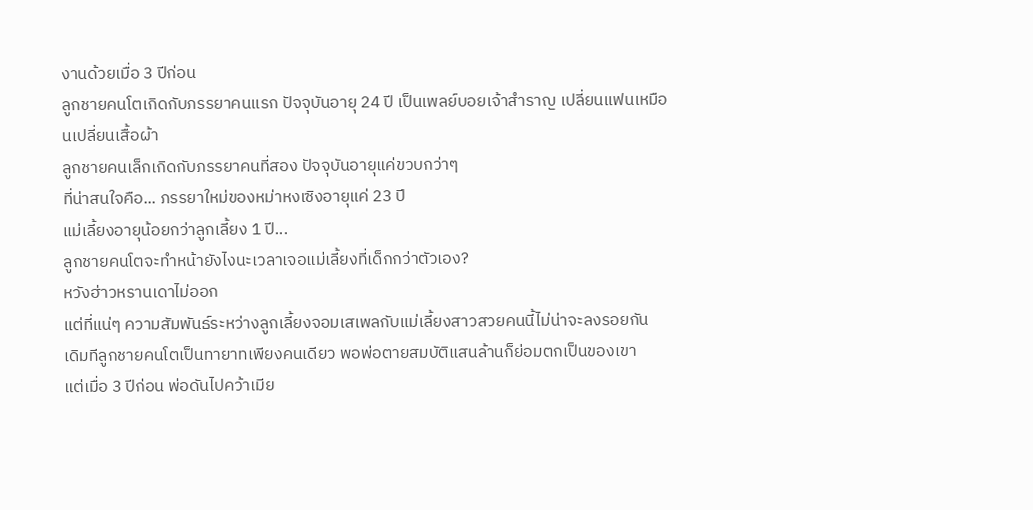งานด้วยเมื่อ 3 ปีก่อน
ลูกชายคนโตเกิดกับภรรยาคนแรก ปัจจุบันอายุ 24 ปี เป็นเพลย์บอยเจ้าสำราญ เปลี่ยนแฟนเหมือนเปลี่ยนเสื้อผ้า
ลูกชายคนเล็กเกิดกับภรรยาคนที่สอง ปัจจุบันอายุแค่ขวบกว่าๆ
ที่น่าสนใจคือ... ภรรยาใหม่ของหม่าหงเซิงอายุแค่ 23 ปี
แม่เลี้ยงอายุน้อยกว่าลูกเลี้ยง 1 ปี...
ลูกชายคนโตจะทำหน้ายังไงนะเวลาเจอแม่เลี้ยงที่เด็กกว่าตัวเอง?
หวังฮ่าวหรานเดาไม่ออก
แต่ที่แน่ๆ ความสัมพันธ์ระหว่างลูกเลี้ยงจอมเสเพลกับแม่เลี้ยงสาวสวยคนนี้ไม่น่าจะลงรอยกัน
เดิมทีลูกชายคนโตเป็นทายาทเพียงคนเดียว พอพ่อตายสมบัติแสนล้านก็ย่อมตกเป็นของเขา
แต่เมื่อ 3 ปีก่อน พ่อดันไปคว้าเมีย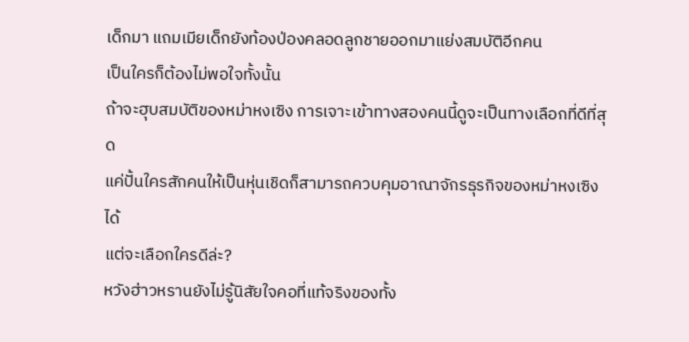เด็กมา แถมเมียเด็กยังท้องป่องคลอดลูกชายออกมาแย่งสมบัติอีกคน
เป็นใครก็ต้องไม่พอใจทั้งนั้น
ถ้าจะฮุบสมบัติของหม่าหงเซิง การเจาะเข้าทางสองคนนี้ดูจะเป็นทางเลือกที่ดีที่สุด
แค่ปั้นใครสักคนให้เป็นหุ่นเชิดก็สามารถควบคุมอาณาจักรธุรกิจของหม่าหงเซิงได้
แต่จะเลือกใครดีล่ะ?
หวังฮ่าวหรานยังไม่รู้นิสัยใจคอที่แท้จริงของทั้ง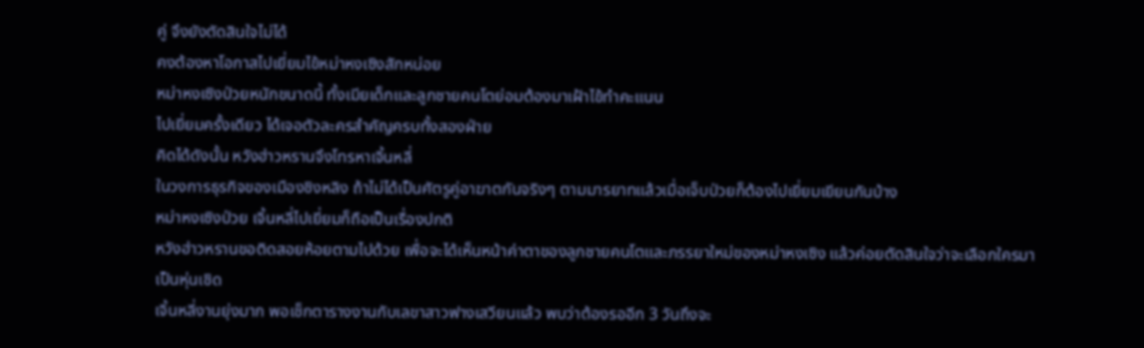คู่ จึงยังตัดสินใจไม่ได้
คงต้องหาโอกาสไปเยี่ยมไข้หม่าหงเซิงสักหน่อย
หม่าหงเซิงป่วยหนักขนาดนี้ ทั้งเมียเด็กและลูกชายคนโตย่อมต้องมาเฝ้าไข้ทำคะแนน
ไปเยี่ยมครั้งเดียว ได้เจอตัวละครสำคัญครบทั้งสองฝ่าย
คิดได้ดังนั้น หวังฮ่าวหรานจึงโทรหาเจิ้นหลี่
ในวงการธุรกิจของเมืองชิงหลิง ถ้าไม่ได้เป็นศัตรูคู่อาฆาตกันจริงๆ ตามมารยาทแล้วเมื่อเจ็บป่วยก็ต้องไปเยี่ยมเยียนกันบ้าง
หม่าหงเซิงป่วย เจิ้นหลี่ไปเยี่ยมก็ถือเป็นเรื่องปกติ
หวังฮ่าวหรานขอติดสอยห้อยตามไปด้วย เพื่อจะได้เห็นหน้าค่าตาของลูกชายคนโตและภรรยาใหม่ของหม่าหงเซิง แล้วค่อยตัดสินใจว่าจะเลือกใครมาเป็นหุ่นเชิด
เจิ้นหลี่งานยุ่งมาก พอเช็กตารางงานกับเลขาสาวฟางเสวียนแล้ว พบว่าต้องรออีก 3 วันถึงจะ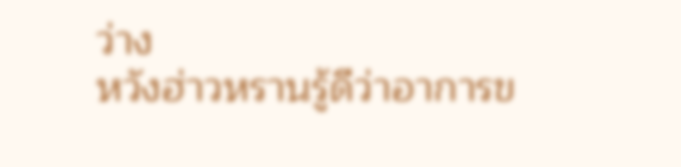ว่าง
หวังฮ่าวหรานรู้ดีว่าอาการข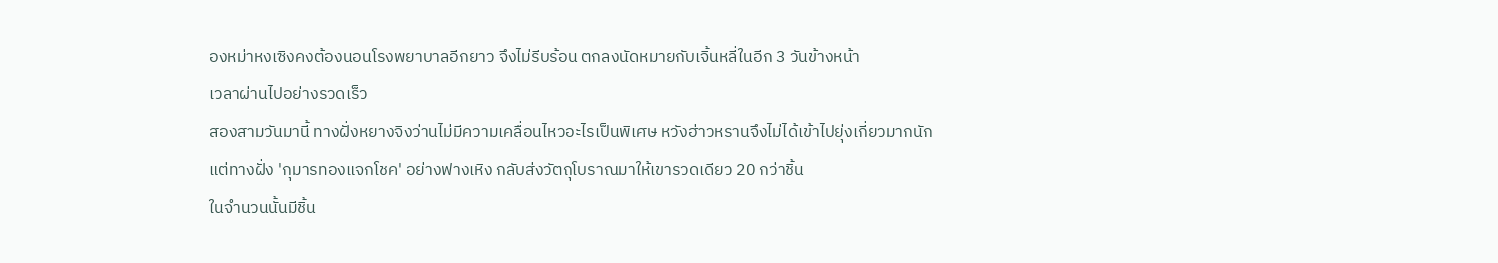องหม่าหงเซิงคงต้องนอนโรงพยาบาลอีกยาว จึงไม่รีบร้อน ตกลงนัดหมายกับเจิ้นหลี่ในอีก 3 วันข้างหน้า
เวลาผ่านไปอย่างรวดเร็ว
สองสามวันมานี้ ทางฝั่งหยางจิงว่านไม่มีความเคลื่อนไหวอะไรเป็นพิเศษ หวังฮ่าวหรานจึงไม่ได้เข้าไปยุ่งเกี่ยวมากนัก
แต่ทางฝั่ง 'กุมารทองแจกโชค' อย่างฟางเหิง กลับส่งวัตถุโบราณมาให้เขารวดเดียว 20 กว่าชิ้น
ในจำนวนนั้นมีชิ้น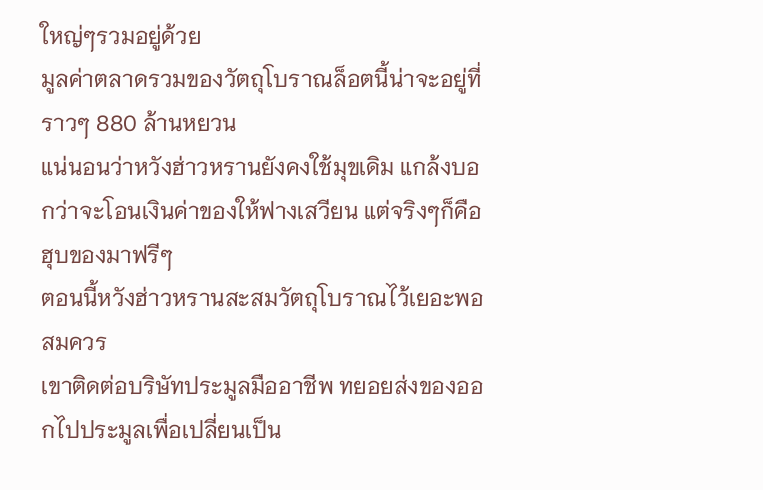ใหญ่ๆรวมอยู่ด้วย
มูลค่าตลาดรวมของวัตถุโบราณล็อตนี้น่าจะอยู่ที่ราวๆ 880 ล้านหยวน
แน่นอนว่าหวังฮ่าวหรานยังคงใช้มุขเดิม แกล้งบอกว่าจะโอนเงินค่าของให้ฟางเสวียน แต่จริงๆก็คือฮุบของมาฟรีๆ
ตอนนี้หวังฮ่าวหรานสะสมวัตถุโบราณไว้เยอะพอสมควร
เขาติดต่อบริษัทประมูลมืออาชีพ ทยอยส่งของออกไปประมูลเพื่อเปลี่ยนเป็น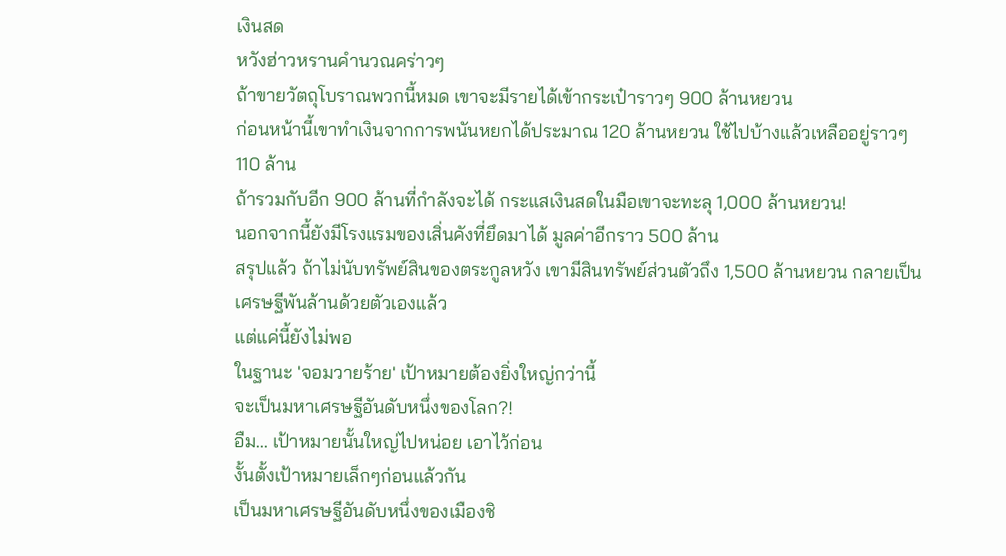เงินสด
หวังฮ่าวหรานคำนวณคร่าวๆ
ถ้าขายวัตถุโบราณพวกนี้หมด เขาจะมีรายได้เข้ากระเป๋าราวๆ 900 ล้านหยวน
ก่อนหน้านี้เขาทำเงินจากการพนันหยกได้ประมาณ 120 ล้านหยวน ใช้ไปบ้างแล้วเหลืออยู่ราวๆ 110 ล้าน
ถ้ารวมกับอีก 900 ล้านที่กำลังจะได้ กระแสเงินสดในมือเขาจะทะลุ 1,000 ล้านหยวน!
นอกจากนี้ยังมีโรงแรมของเสิ่นคังที่ยึดมาได้ มูลค่าอีกราว 500 ล้าน
สรุปแล้ว ถ้าไม่นับทรัพย์สินของตระกูลหวัง เขามีสินทรัพย์ส่วนตัวถึง 1,500 ล้านหยวน กลายเป็นเศรษฐีพันล้านด้วยตัวเองแล้ว
แต่แค่นี้ยังไม่พอ
ในฐานะ 'จอมวายร้าย' เป้าหมายต้องยิ่งใหญ่กว่านี้
จะเป็นมหาเศรษฐีอันดับหนึ่งของโลก?!
อืม... เป้าหมายนั้นใหญ่ไปหน่อย เอาไว้ก่อน
งั้นตั้งเป้าหมายเล็กๆก่อนแล้วกัน
เป็นมหาเศรษฐีอันดับหนึ่งของเมืองชิ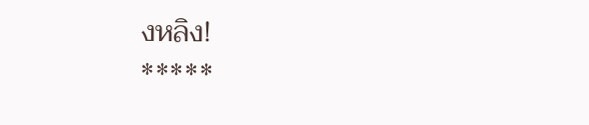งหลิง!
*****